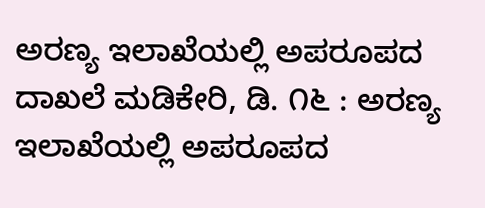ಅರಣ್ಯ ಇಲಾಖೆಯಲ್ಲಿ ಅಪರೂಪದ ದಾಖಲೆ ಮಡಿಕೇರಿ, ಡಿ. ೧೬ : ಅರಣ್ಯ ಇಲಾಖೆಯಲ್ಲಿ ಅಪರೂಪದ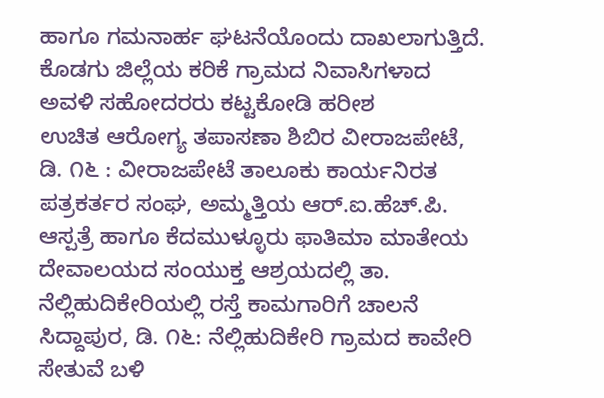ಹಾಗೂ ಗಮನಾರ್ಹ ಘಟನೆಯೊಂದು ದಾಖಲಾಗುತ್ತಿದೆ. ಕೊಡಗು ಜಿಲ್ಲೆಯ ಕರಿಕೆ ಗ್ರಾಮದ ನಿವಾಸಿಗಳಾದ ಅವಳಿ ಸಹೋದರರು ಕಟ್ಟಕೋಡಿ ಹರೀಶ
ಉಚಿತ ಆರೋಗ್ಯ ತಪಾಸಣಾ ಶಿಬಿರ ವೀರಾಜಪೇಟೆ, ಡಿ. ೧೬ : ವೀರಾಜಪೇಟೆ ತಾಲೂಕು ಕಾರ್ಯನಿರತ ಪತ್ರಕರ್ತರ ಸಂಘ, ಅಮ್ಮತ್ತಿಯ ಆರ್.ಐ.ಹೆಚ್.ಪಿ. ಆಸ್ಪತ್ರೆ ಹಾಗೂ ಕೆದಮುಳ್ಳೂರು ಫಾತಿಮಾ ಮಾತೇಯ ದೇವಾಲಯದ ಸಂಯುಕ್ತ ಆಶ್ರಯದಲ್ಲಿ ತಾ.
ನೆಲ್ಲಿಹುದಿಕೇರಿಯಲ್ಲಿ ರಸ್ತೆ ಕಾಮಗಾರಿಗೆ ಚಾಲನೆ ಸಿದ್ದಾಪುರ, ಡಿ. ೧೬: ನೆಲ್ಲಿಹುದಿಕೇರಿ ಗ್ರಾಮದ ಕಾವೇರಿ ಸೇತುವೆ ಬಳಿ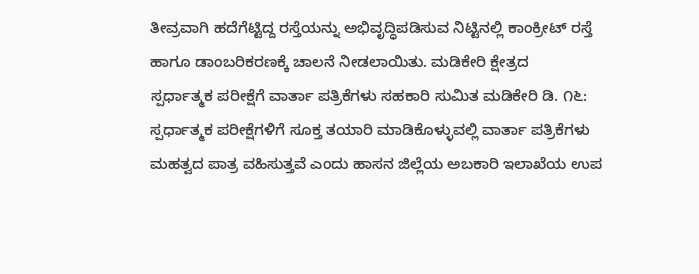ತೀವ್ರವಾಗಿ ಹದೆಗೆಟ್ಟಿದ್ದ ರಸ್ತೆಯನ್ನು ಅಭಿವೃದ್ಧಿಪಡಿಸುವ ನಿಟ್ಟಿನಲ್ಲಿ ಕಾಂಕ್ರೀಟ್ ರಸ್ತೆ ಹಾಗೂ ಡಾಂಬರಿಕರಣಕ್ಕೆ ಚಾಲನೆ ನೀಡಲಾಯಿತು. ಮಡಿಕೇರಿ ಕ್ಷೇತ್ರದ
ಸ್ಪರ್ಧಾತ್ಮಕ ಪರೀಕ್ಷೆಗೆ ವಾರ್ತಾ ಪತ್ರಿಕೆಗಳು ಸಹಕಾರಿ ಸುಮಿತ ಮಡಿಕೇರಿ ಡಿ. ೧೬: ಸ್ಪರ್ಧಾತ್ಮಕ ಪರೀಕ್ಷೆಗಳಿಗೆ ಸೂಕ್ತ ತಯಾರಿ ಮಾಡಿಕೊಳ್ಳುವಲ್ಲಿ ವಾರ್ತಾ ಪತ್ರಿಕೆಗಳು ಮಹತ್ವದ ಪಾತ್ರ ವಹಿಸುತ್ತವೆ ಎಂದು ಹಾಸನ ಜಿಲ್ಲೆಯ ಅಬಕಾರಿ ಇಲಾಖೆಯ ಉಪ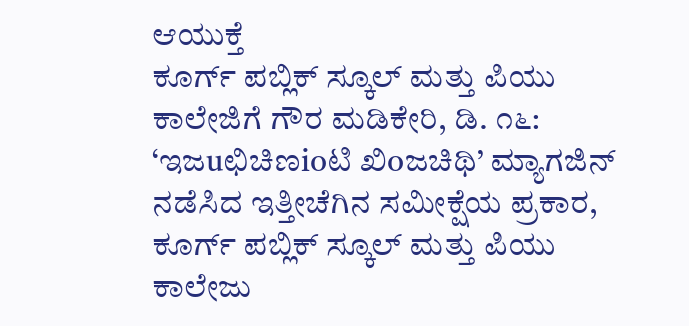ಆಯುಕ್ತೆ
ಕೂರ್ಗ್ ಪಬ್ಲಿಕ್ ಸ್ಕೂಲ್ ಮತ್ತು ಪಿಯು ಕಾಲೇಜಿಗೆ ಗೌರ ಮಡಿಕೇರಿ, ಡಿ. ೧೬: ‘ಇಜuಛಿಚಿಣioಟಿ ಖಿoಜಚಿಥಿ’ ಮ್ಯಾಗಜಿನ್ ನಡೆಸಿದ ಇತ್ತೀಚೆಗಿನ ಸಮೀಕ್ಷೆಯ ಪ್ರಕಾರ, ಕೂರ್ಗ್ ಪಬ್ಲಿಕ್ ಸ್ಕೂಲ್ ಮತ್ತು ಪಿಯು ಕಾಲೇಜು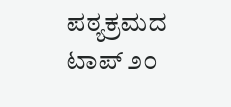ಪಠ್ಯಕ್ರಮದ ಟಾಪ್ ೨೦